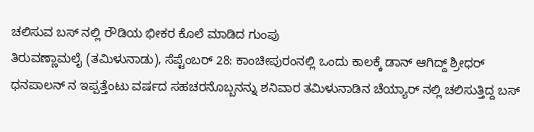ಚಲಿಸುವ ಬಸ್ ನಲ್ಲಿ ರೌಡಿಯ ಭೀಕರ ಕೊಲೆ ಮಾಡಿದ ಗುಂಪು
ತಿರುವಣ್ಣಾಮಲೈ (ತಮಿಳುನಾಡು), ಸೆಪ್ಟೆಂಬರ್ 28: ಕಾಂಚೀಪುರಂನಲ್ಲಿ ಒಂದು ಕಾಲಕ್ಕೆ ಡಾನ್ ಆಗಿದ್ದ್ ಶ್ರೀಧರ್ ಧನಪಾಲನ್ ನ ಇಪ್ಪತ್ತೆಂಟು ವರ್ಷದ ಸಹಚರನೊಬ್ಬನನ್ನು ಶನಿವಾರ ತಮಿಳುನಾಡಿನ ಚೆಯ್ಯಾರ್ ನಲ್ಲಿ ಚಲಿಸುತ್ತಿದ್ದ ಬಸ್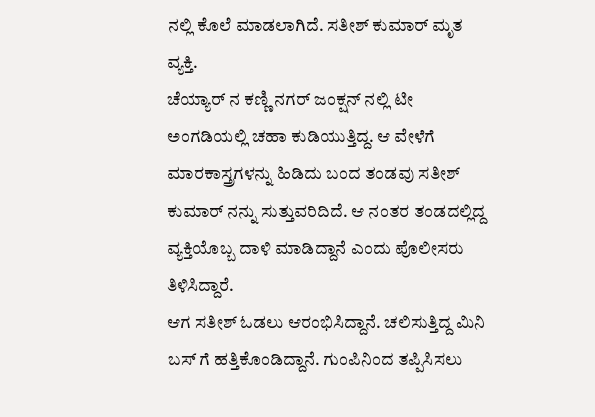ನಲ್ಲಿ ಕೊಲೆ ಮಾಡಲಾಗಿದೆ. ಸತೀಶ್ ಕುಮಾರ್ ಮೃತ ವ್ಯಕ್ತಿ.
ಚೆಯ್ಯಾರ್ ನ ಕಣ್ಣಿ ನಗರ್ ಜಂಕ್ಷನ್ ನಲ್ಲಿ ಟೀ ಅಂಗಡಿಯಲ್ಲಿ ಚಹಾ ಕುಡಿಯುತ್ತಿದ್ದ. ಆ ವೇಳೆಗೆ ಮಾರಕಾಸ್ತ್ರಗಳನ್ನು ಹಿಡಿದು ಬಂದ ತಂಡವು ಸತೀಶ್ ಕುಮಾರ್ ನನ್ನು ಸುತ್ತುವರಿದಿದೆ. ಆ ನಂತರ ತಂಡದಲ್ಲಿದ್ದ ವ್ಯಕ್ತಿಯೊಬ್ಬ ದಾಳಿ ಮಾಡಿದ್ದಾನೆ ಎಂದು ಪೊಲೀಸರು ತಿಳಿಸಿದ್ದಾರೆ.
ಆಗ ಸತೀಶ್ ಓಡಲು ಆರಂಭಿಸಿದ್ದಾನೆ. ಚಲಿಸುತ್ತಿದ್ದ ಮಿನಿ ಬಸ್ ಗೆ ಹತ್ತಿಕೊಂಡಿದ್ದಾನೆ. ಗುಂಪಿನಿಂದ ತಪ್ಪಿಸಿಸಲು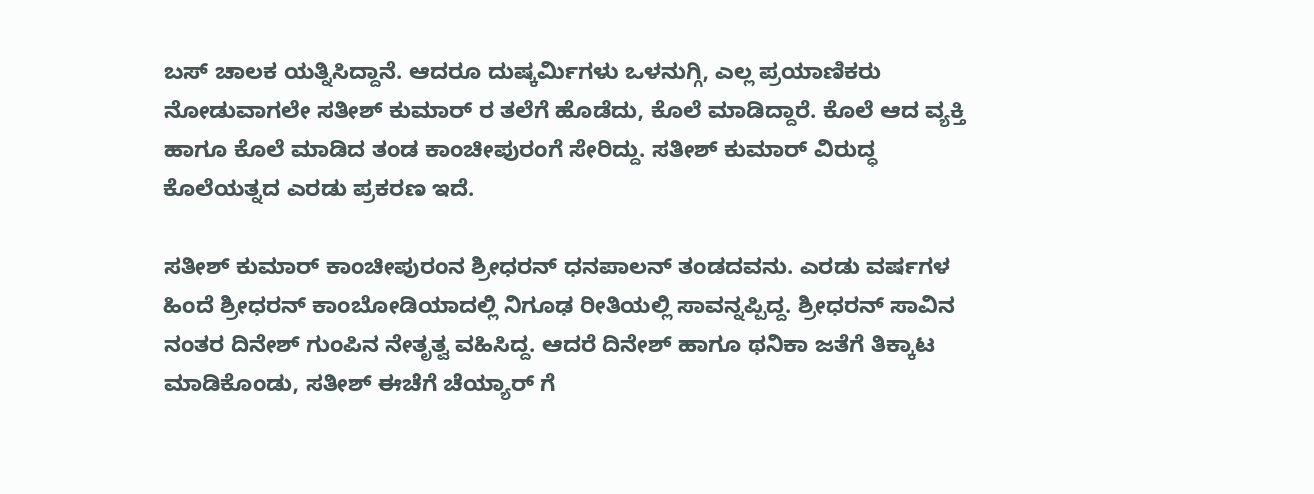ಬಸ್ ಚಾಲಕ ಯತ್ನಿಸಿದ್ದಾನೆ. ಆದರೂ ದುಷ್ಕರ್ಮಿಗಳು ಒಳನುಗ್ಗಿ, ಎಲ್ಲ ಪ್ರಯಾಣಿಕರು ನೋಡುವಾಗಲೇ ಸತೀಶ್ ಕುಮಾರ್ ರ ತಲೆಗೆ ಹೊಡೆದು, ಕೊಲೆ ಮಾಡಿದ್ದಾರೆ. ಕೊಲೆ ಆದ ವ್ಯಕ್ತಿ ಹಾಗೂ ಕೊಲೆ ಮಾಡಿದ ತಂಡ ಕಾಂಚೀಪುರಂಗೆ ಸೇರಿದ್ದು. ಸತೀಶ್ ಕುಮಾರ್ ವಿರುದ್ಧ ಕೊಲೆಯತ್ನದ ಎರಡು ಪ್ರಕರಣ ಇದೆ.

ಸತೀಶ್ ಕುಮಾರ್ ಕಾಂಚೀಪುರಂನ ಶ್ರೀಧರನ್ ಧನಪಾಲನ್ ತಂಡದವನು. ಎರಡು ವರ್ಷಗಳ ಹಿಂದೆ ಶ್ರೀಧರನ್ ಕಾಂಬೋಡಿಯಾದಲ್ಲಿ ನಿಗೂಢ ರೀತಿಯಲ್ಲಿ ಸಾವನ್ನಪ್ಪಿದ್ದ. ಶ್ರೀಧರನ್ ಸಾವಿನ ನಂತರ ದಿನೇಶ್ ಗುಂಪಿನ ನೇತೃತ್ವ ವಹಿಸಿದ್ದ. ಆದರೆ ದಿನೇಶ್ ಹಾಗೂ ಥನಿಕಾ ಜತೆಗೆ ತಿಕ್ಕಾಟ ಮಾಡಿಕೊಂಡು, ಸತೀಶ್ ಈಚೆಗೆ ಚೆಯ್ಯಾರ್ ಗೆ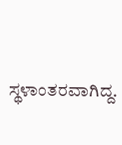ಸ್ಥಳಾಂತರವಾಗಿದ್ದ.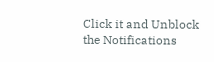Click it and Unblock the Notifications